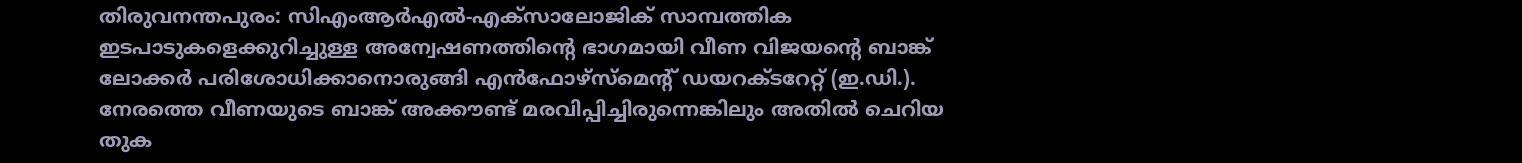തിരുവനന്തപുരം: സിഎംആർഎൽ-എക്സാലോജിക് സാമ്പത്തിക ഇടപാടുകളെക്കുറിച്ചുള്ള അന്വേഷണത്തിന്റെ ഭാഗമായി വീണ വിജയന്റെ ബാങ്ക് ലോക്കർ പരിശോധിക്കാനൊരുങ്ങി എൻഫോഴ്സ്മെന്റ് ഡയറക്ടറേറ്റ് (ഇ.ഡി.). നേരത്തെ വീണയുടെ ബാങ്ക് അക്കൗണ്ട് മരവിപ്പിച്ചിരുന്നെങ്കിലും അതിൽ ചെറിയ തുക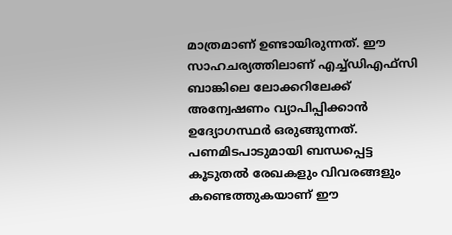മാത്രമാണ് ഉണ്ടായിരുന്നത്. ഈ സാഹചര്യത്തിലാണ് എച്ച്ഡിഎഫ്സി ബാങ്കിലെ ലോക്കറിലേക്ക് അന്വേഷണം വ്യാപിപ്പിക്കാൻ ഉദ്യോഗസ്ഥർ ഒരുങ്ങുന്നത്. പണമിടപാടുമായി ബന്ധപ്പെട്ട കൂടുതൽ രേഖകളും വിവരങ്ങളും കണ്ടെത്തുകയാണ് ഈ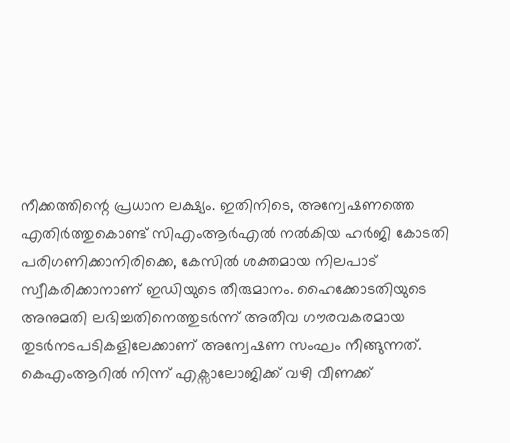നീക്കത്തിന്റെ പ്രധാന ലക്ഷ്യം. ഇതിനിടെ, അന്വേഷണത്തെ എതിർത്തുകൊണ്ട് സിഎംആർഎൽ നൽകിയ ഹർജി കോടതി പരിഗണിക്കാനിരിക്കെ, കേസിൽ ശക്തമായ നിലപാട് സ്വീകരിക്കാനാണ് ഇഡിയുടെ തീരുമാനം. ഹൈക്കോടതിയുടെ അനുമതി ലഭിച്ചതിനെത്തുടർന്ന് അതീവ ഗൗരവകരമായ തുടർനടപടികളിലേക്കാണ് അന്വേഷണ സംഘം നീങ്ങുന്നത്.
കെഎംആറിൽ നിന്ന് എക്സാലോജിക്ക് വഴി വീണക്ക്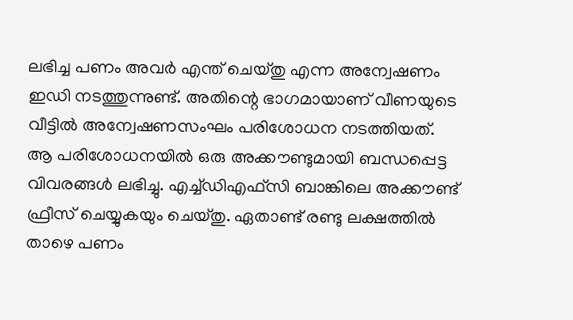ലഭിച്ച പണം അവർ എന്ത് ചെയ്തു എന്ന അന്വേഷണം ഇഡി നടത്തുന്നുണ്ട്. അതിന്റെ ഭാഗമായാണ് വീണയുടെ വീട്ടിൽ അന്വേഷണസംഘം പരിശോധന നടത്തിയത്. ആ പരിശോധനയിൽ ഒരു അക്കൗണ്ടുമായി ബന്ധപ്പെട്ട വിവരങ്ങൾ ലഭിച്ചു. എച്ച്ഡിഎഫ്സി ബാങ്കിലെ അക്കൗണ്ട് ഫ്രീസ് ചെയ്യുകയും ചെയ്തു. ഏതാണ്ട് രണ്ടു ലക്ഷത്തിൽ താഴെ പണം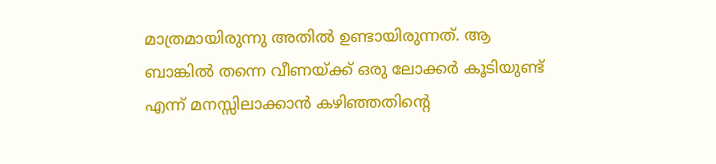മാത്രമായിരുന്നു അതിൽ ഉണ്ടായിരുന്നത്. ആ ബാങ്കിൽ തന്നെ വീണയ്ക്ക് ഒരു ലോക്കർ കൂടിയുണ്ട് എന്ന് മനസ്സിലാക്കാൻ കഴിഞ്ഞതിന്റെ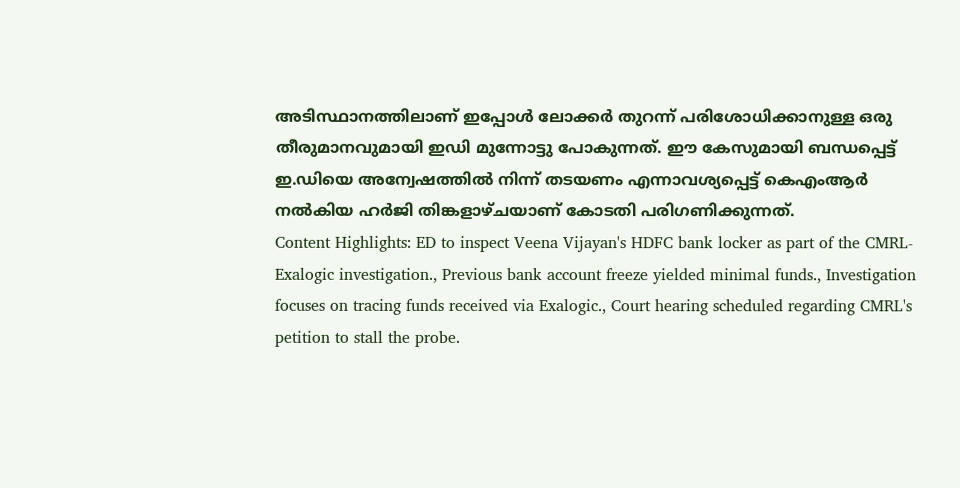അടിസ്ഥാനത്തിലാണ് ഇപ്പോൾ ലോക്കർ തുറന്ന് പരിശോധിക്കാനുള്ള ഒരു തീരുമാനവുമായി ഇഡി മുന്നോട്ടു പോകുന്നത്. ഈ കേസുമായി ബന്ധപ്പെട്ട് ഇ.ഡിയെ അന്വേഷത്തിൽ നിന്ന് തടയണം എന്നാവശ്യപ്പെട്ട് കെഎംആർ നൽകിയ ഹർജി തിങ്കളാഴ്ചയാണ് കോടതി പരിഗണിക്കുന്നത്.
Content Highlights: ED to inspect Veena Vijayan's HDFC bank locker as part of the CMRL-Exalogic investigation., Previous bank account freeze yielded minimal funds., Investigation focuses on tracing funds received via Exalogic., Court hearing scheduled regarding CMRL's petition to stall the probe.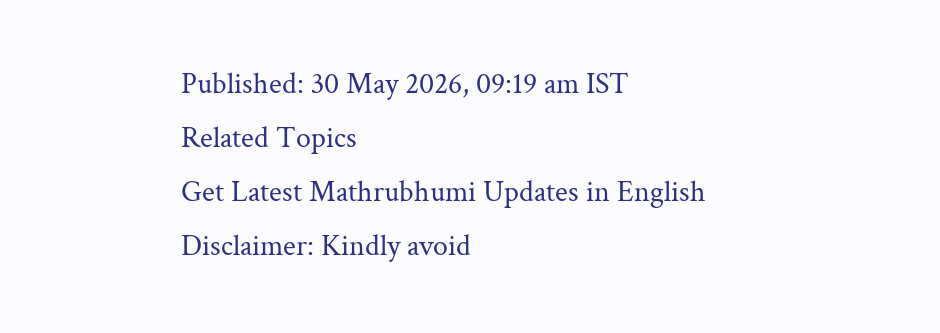Published: 30 May 2026, 09:19 am IST
Related Topics
Get Latest Mathrubhumi Updates in English
Disclaimer: Kindly avoid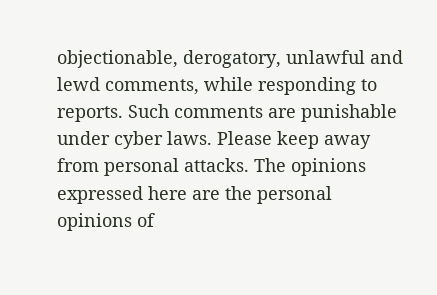objectionable, derogatory, unlawful and lewd comments, while responding to reports. Such comments are punishable under cyber laws. Please keep away from personal attacks. The opinions expressed here are the personal opinions of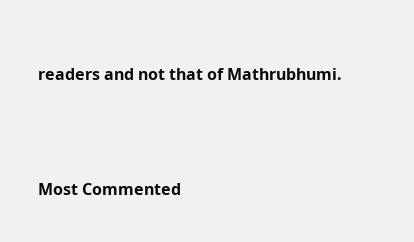readers and not that of Mathrubhumi.



Most Commented